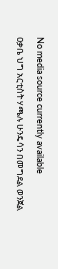No media source currently available
ዐቃቤ ህግ አርቲስት ሃጫሉ ሁንዴሳን በመግደል ወንጀል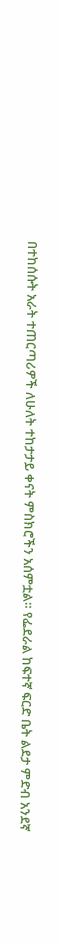በተከሰሱት አራት ተጠርጣሪዎች ለሁለት ተከታታይ ቀናት ምስክሮችን አሰምቷል። የፌደራል ከፍተኛ ፍርድ ቤት ልደታ ምድብ አንደኛ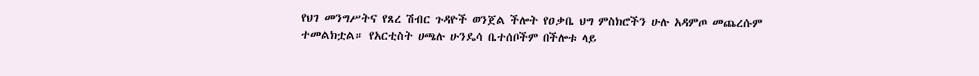የህገ መንግሥትና የጸረ ሽብር ጉዳዮች ወንጀል ችሎት የዐቃቤ ህግ ምስክሮችን ሁሉ አዳምጦ መጨረሱም ተመልክቷል። የአርቲስት ሀጫሉ ሁንዴሳ ቤተሰቦችም በችሎቱ ላይ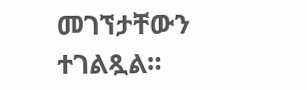መገኘታቸውን ተገልጿል።